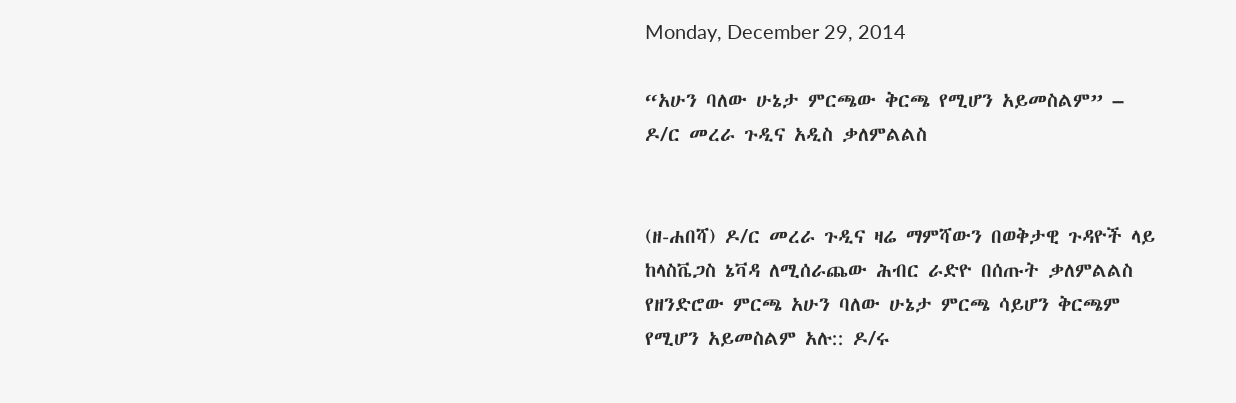Monday, December 29, 2014

“አሁን ባለው ሁኔታ ምርጫው ቅርጫ የሚሆን አይመስልም” – ዶ/ር መረራ ጉዲና አዲስ ቃለምልልስ


(ዘ-ሐበሻ) ዶ/ር መረራ ጉዲና ዛሬ ማምሻውን በወቅታዊ ጉዳዮች ላይ ከላስቬጋስ ኔቫዳ ለሚሰራጨው ሕብር ራድዮ በሰጡት ቃለምልልስ የዘንድሮው ምርጫ አሁን ባለው ሁኔታ ምርጫ ሳይሆን ቅርጫም የሚሆን አይመስልም አሉ:: ዶ/ሩ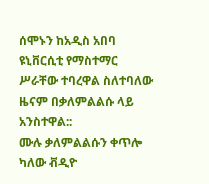ሰሞኑን ከአዲስ አበባ ዩኒቨርሲቲ የማስተማር ሥራቸው ተባረዋል ስለተባለው ዜናም በቃለምልልሱ ላይ አንስተዋል::
ሙሉ ቃለምልልሱን ቀጥሎ ካለው ቭዲዮ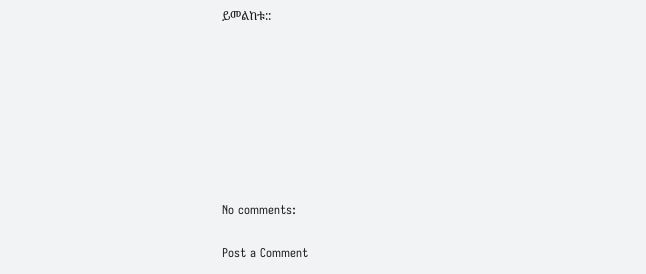ይመልከቱ::








No comments:

Post a Comment